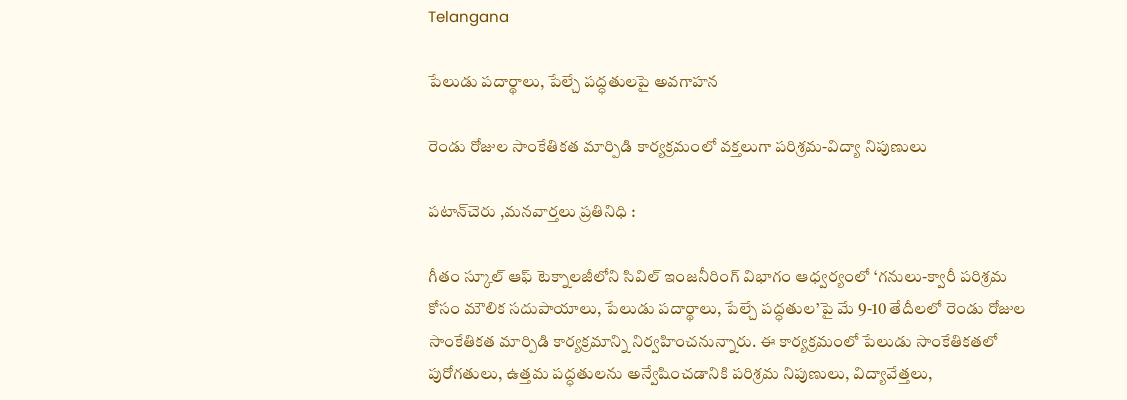Telangana

పేలుడు పదార్థాలు, పేల్చే పద్ధతులపై అవగాహన

రెండు రోజుల సాంకేతికత మార్పిడి కార్యక్రమంలో వక్తలుగా పరిశ్రమ-విద్యా నిపుణులు

పటాన్‌చెరు ,మనవార్తలు ప్రతినిధి :

గీతం స్కూల్ ఆఫ్ టెక్నాలజీలోని సివిల్ ఇంజనీరింగ్ విభాగం ఆధ్వర్యంలో ‘గనులు-క్వారీ పరిశ్రమ కోసం మౌలిక సదుపాయాలు, పేలుడు పదార్థాలు, పేల్చే పద్ధతుల’పై మే 9-10 తేదీలలో రెండు రోజుల సాంకేతికత మార్పిడి కార్యక్రమాన్ని నిర్వహించనున్నారు. ఈ కార్యక్రమంలో పేలుడు సాంకేతికతలో పురోగతులు, ఉత్తమ పద్ధతులను అన్వేషించడానికి పరిశ్రమ నిపుణులు, విద్యావేత్తలు,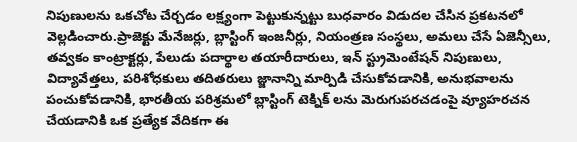నిపుణులను ఒకచోట చేర్చడం లక్ష్యంగా పెట్టుకున్నట్టు బుధవారం విడుదల చేసిన ప్రకటనలో వెల్లడించారు.ప్రాజెక్టు మేనేజర్లు, బ్లాస్టింగ్ ఇంజనీర్లు, నియంత్రణ సంస్థలు, అమలు చేసే ఏజెన్సీలు, తవ్వకం కాంట్రాక్టర్లు, పేలుడు పదార్థాల తయారీదారులు, ఇన్ స్ట్రుమెంటేషన్ నిపుణులు, విద్యావేత్తలు, పరిశోధకులు తదితరులు జ్జానాన్ని మార్పిడి చేసుకోవడానికి, అనుభవాలను పంచుకోవడానికి, భారతీయ పరిశ్రమలో బ్లాస్టింగ్ టెక్నిక్ లను మెరుగుపరచడంపై వ్యూహరచన చేయడానికి ఒక ప్రత్యేక వేదికగా ఈ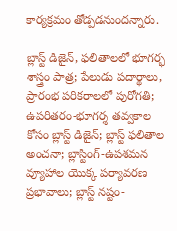కార్యక్రమం తోడ్పడనుందన్నారు.

బ్లాస్ట్ డిజైన్, ఫలితాలలో భూగర్భ శాస్త్రం పాత్ర; పేలుడు పదార్థాలు, ప్రారంభ పరికరాలలో పురోగతి; ఉపరితరం-భూగర్శ తవ్వకాల కోసం బ్లాస్ట్ డిజైన్; బ్లాస్ట్ ఫలితాల అంచనా; బ్లాస్టింగ్-ఉపశమన వ్యూహాల యొక్క పర్యావరణ ప్రభావాలు; బ్లాస్ట్ నష్టం-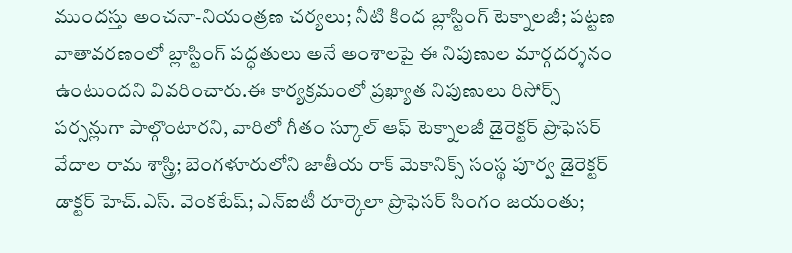ముందస్తు అంచనా-నియంత్రణ చర్యలు; నీటి కింద బ్లాస్టింగ్ టెక్నాలజీ; పట్టణ వాతావరణంలో బ్లాస్టింగ్ పద్ధతులు అనే అంశాలపై ఈ నిపుణుల మార్గదర్శనం ఉంటుందని వివరించారు.ఈ కార్యక్రమంలో ప్రఖ్యాత నిపుణులు రిసోర్స్ పర్సన్లుగా పాల్గొంటారని, వారిలో గీతం స్కూల్ ఆఫ్ టెక్నాలజీ డైరెక్టర్ ప్రొఫెసర్ వేదాల రామ శాస్త్రి; బెంగళూరులోని జాతీయ రాక్ మెకానిక్స్ సంస్థ పూర్వ డైరెక్టర్ డాక్టర్ హెచ్.ఎస్. వెంకటేష్; ఎన్ఐటీ రూర్కెలా ప్రొఫెసర్ సింగం జయంతు;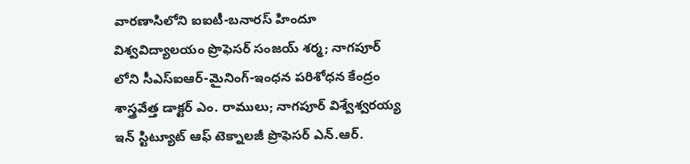వారణాసిలోని ఐఐటీ-బనారస్ హిందూ విశ్వవిద్యాలయం ప్రొఫెసర్ సంజయ్ శర్మ; నాగపూర్ లోని సీఎస్ఐఆర్-మైనింగ్-ఇంధన పరిశోధన కేంద్రం శాస్త్రవేత్త డాక్టర్ ఎం. రాములు; నాగపూర్ విశ్వేశ్వరయ్య ఇన్ స్టిట్యూట్ ఆఫ్ టెక్నాలజీ ప్రొఫెసర్ ఎన్.ఆర్.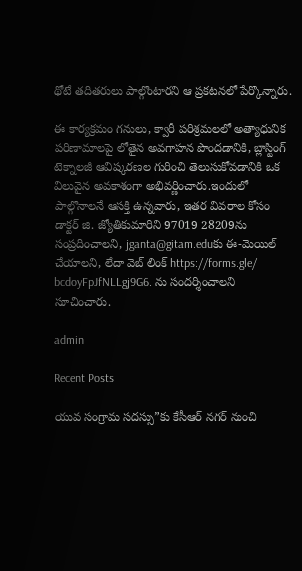థోటే తదితరులు పాల్గొంటారని ఆ ప్రకటనలో పేర్కొన్నారు.

ఈ కార్యక్రమం గనులు, క్వారీ పరిశ్రమలలో అత్యాధునిక పరిణామాలపై లోతైన అవగాహన పొందడానికి, బ్లాస్టింగ్ టెక్నాలజీ ఆవిష్కరణల గురించి తెలుసుకోవడానికి ఒక విలువైన అవకాశంగా అభివర్ణించారు.ఇందులో పాల్గొనాలనే ఆసక్తి ఉన్నవారు, ఇతర వివరాల కోసం డాక్టర్ జి. జ్యోతికుమారిని 97019 28209ను సంప్రదించాలని, jganta@gitam.eduకు ఈ-మెయిల్ చేయాలని, లేదా వెబ్ లింక్ https://forms.gle/ bcdoyFpJfNLLgj9G6. ను సందర్శించాలని సూచించారు.

admin

Recent Posts

యువ సంగ్రామ సదస్సు”కు కేసీఆర్ నగర్ నుంచి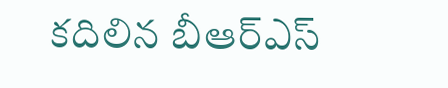కదిలిన బీఆర్ఎస్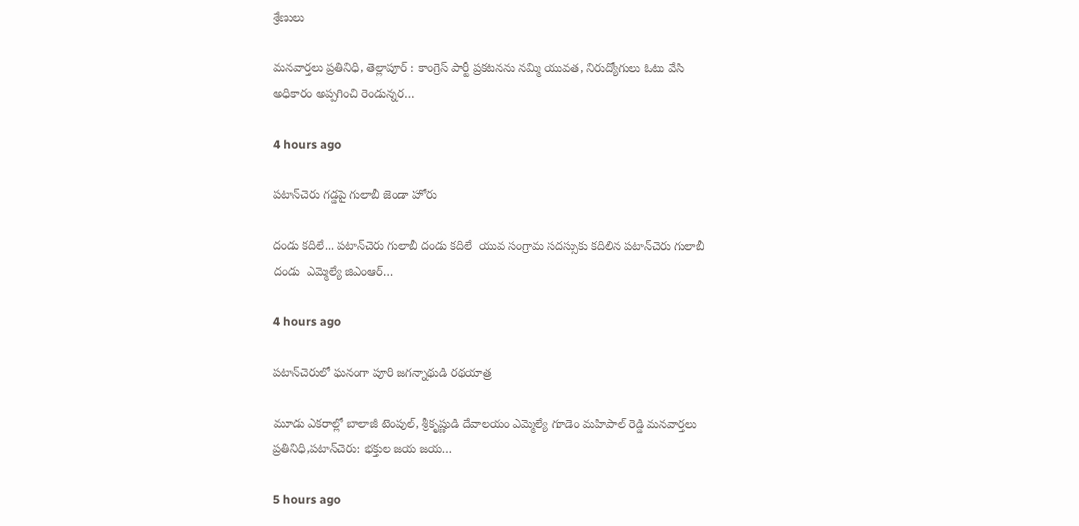శ్రేణులు

మనవార్తలు ప్రతినిధి, తెల్లాపూర్ : కాంగ్రెస్ పార్టీ ప్రకటనను నమ్మి యువత, నిరుద్యోగులు ఓటు వేసి అధికారం అప్పగించి రెండున్నర…

4 hours ago

పటాన్‌చెరు గడ్డపై గులాబీ జెండా హోరు

దండు కదిలే... పటాన్‌చెరు గులాబీ దండు కదిలే  యువ సంగ్రామ సదస్సుకు కదిలిన పటాన్‌చెరు గులాబీ దండు  ఎమ్మెల్యే జిఎంఆర్…

4 hours ago

పటాన్‌చెరులో ఘనంగా పూరి జగన్నాథుడి రథయాత్ర

మూడు ఎకరాల్లో బాలాజీ టెంపుల్, శ్రీకృష్ణుడి దేవాలయం ఎమ్మెల్యే గూడెం మహిపాల్ రెడ్డి మనవార్తలు ప్రతినిధి,పటాన్‌చెరు: భక్తుల జయ జయ…

5 hours ago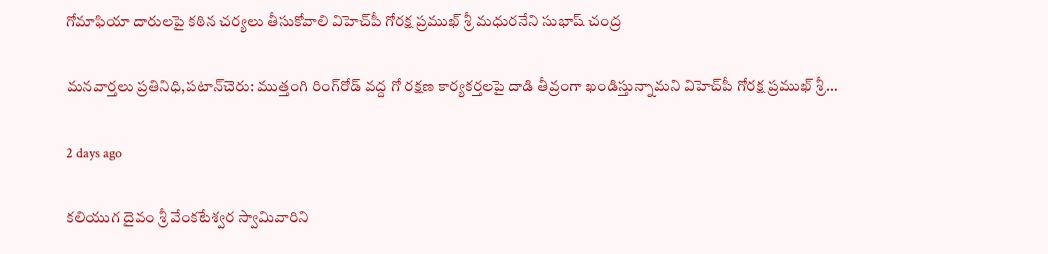గోమాఫియా దారులపై కఠిన చర్యలు తీసుకోవాలి విహెచ్‌పీ గోరక్ష ప్రముఖ్ శ్రీ మధురనేని సుభాష్ చంద్ర

మనవార్తలు ప్రతినిధి,పటాన్‌చెరు: ముత్తంగి రింగ్‌రోడ్ వద్ద గో రక్షణ కార్యకర్తలపై దాడి తీవ్రంగా ఖండిస్తున్నామని విహెచ్‌పీ గోరక్ష ప్రముఖ్ శ్రీ…

2 days ago

కలియుగ దైవం శ్రీ వేంకటేశ్వర స్వామివారిని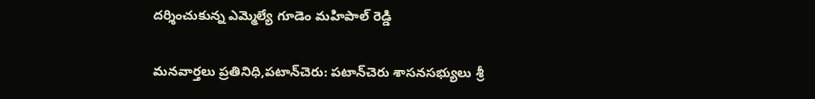దర్శించుకున్న ఎమ్మెల్యే గూడెం మహిపాల్ రెడ్డి

మనవార్తలు ప్రతినిధి,పటాన్‌చెరు: పటాన్‌చెరు శాసనసభ్యులు శ్రీ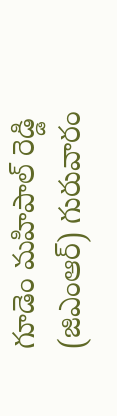గూడెం మహిపాల్ రెడ్డి (జిఎంఆర్) గురువారం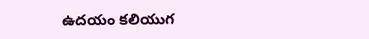ఉదయం కలియుగ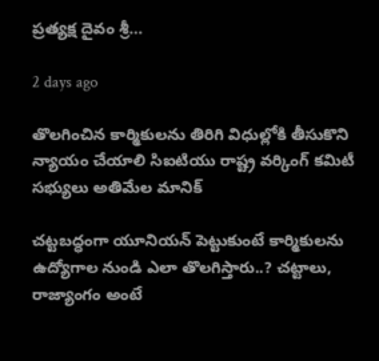ప్రత్యక్ష దైవం శ్రీ…

2 days ago

తొలగించిన కార్మికులను తిరిగి విధుల్లోకి తీసుకొని న్యాయం చేయాలి సిఐటియు రాష్ట్ర వర్కింగ్ కమిటీ సభ్యులు అతిమేల మానిక్

చట్టబద్ధంగా యూనియన్ పెట్టుకుంటే కార్మికులను ఉద్యోగాల నుండి ఎలా తొలగిస్తారు..? చట్టాలు, రాజ్యాంగం అంటే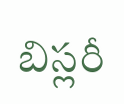బిస్లరీ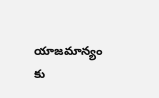యాజమాన్యం కు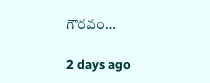గౌరవం…

2 days ago